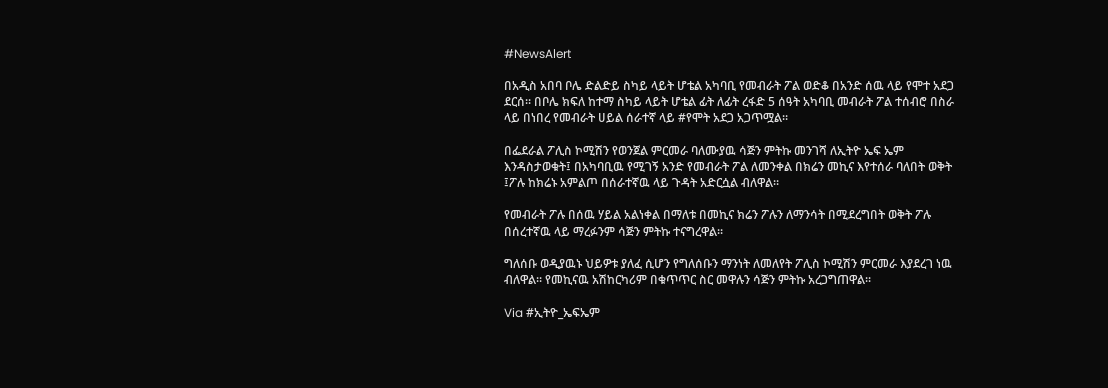#NewsAlert

በአዲስ አበባ ቦሌ ድልድይ ስካይ ላይት ሆቴል አካባቢ የመብራት ፖል ወድቆ በአንድ ሰዉ ላይ የሞተ አደጋ ደርሰ። በቦሌ ክፍለ ከተማ ስካይ ላይት ሆቴል ፊት ለፊት ረፋድ 5 ሰዓት አካባቢ መብራት ፖል ተሰብሮ በስራ ላይ በነበረ የመብራት ሀይል ሰራተኛ ላይ #የሞት አደጋ አጋጥሟል፡፡

በፌደራል ፖሊስ ኮሚሽን የወንጀል ምርመራ ባለሙያዉ ሳጅን ምትኩ መንገሻ ለኢትዮ ኤፍ ኤም እንዳስታወቁት፤ በአካባቢዉ የሚገኝ አንድ የመብራት ፖል ለመንቀል በክሬን መኪና እየተሰራ ባለበት ወቅት ፤ፖሉ ከክሬኑ አምልጦ በሰራተኛዉ ላይ ጉዳት አድርሷል ብለዋል፡፡

የመብራት ፖሉ በሰዉ ሃይል አልነቀል በማለቱ በመኪና ክሬን ፖሉን ለማንሳት በሚደረግበት ወቅት ፖሉ በሰረተኛዉ ላይ ማረፉንም ሳጅን ምትኩ ተናግረዋል፡፡

ግለሰቡ ወዲያዉኑ ህይዎቱ ያለፈ ሲሆን የግለሰቡን ማንነት ለመለየት ፖሊስ ኮሚሽን ምርመራ እያደረገ ነዉ ብለዋል፡፡ የመኪናዉ አሽከርካሪም በቁጥጥር ስር መዋሉን ሳጅን ምትኩ አረጋግጠዋል፡፡

Via #ኢትዮ_ኤፍኤም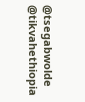@tsegabwolde @tikvahethiopia